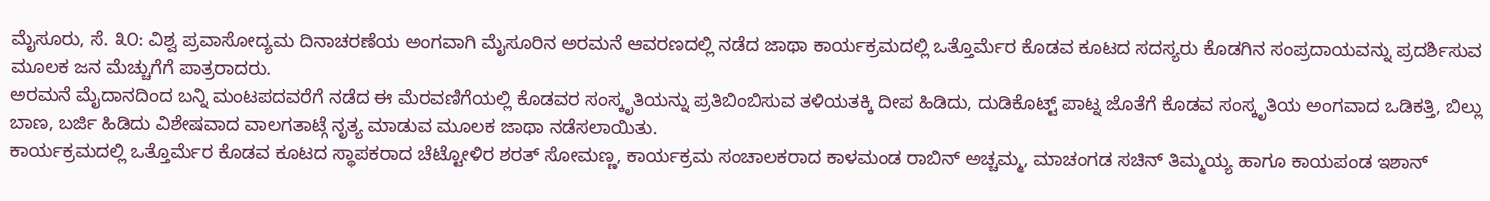ಮೈಸೂರು, ಸೆ. ೩೦: ವಿಶ್ವ ಪ್ರವಾಸೋದ್ಯಮ ದಿನಾಚರಣೆಯ ಅಂಗವಾಗಿ ಮೈಸೂರಿನ ಅರಮನೆ ಆವರಣದಲ್ಲಿ ನಡೆದ ಜಾಥಾ ಕಾರ್ಯಕ್ರಮದಲ್ಲಿ ಒತ್ತೊರ್ಮೆರ ಕೊಡವ ಕೂಟದ ಸದಸ್ಯರು ಕೊಡಗಿನ ಸಂಪ್ರದಾಯವನ್ನು ಪ್ರದರ್ಶಿಸುವ ಮೂಲಕ ಜನ ಮೆಚ್ಚುಗೆಗೆ ಪಾತ್ರರಾದರು.
ಅರಮನೆ ಮೈದಾನದಿಂದ ಬನ್ನಿ ಮಂಟಪದವರೆಗೆ ನಡೆದ ಈ ಮೆರವಣಿಗೆಯಲ್ಲಿ ಕೊಡವರ ಸಂಸ್ಕೃತಿಯನ್ನು ಪ್ರತಿಬಿಂಬಿಸುವ ತಳಿಯತಕ್ಕಿ ದೀಪ ಹಿಡಿದು, ದುಡಿಕೊಟ್ಟ್ ಪಾಟ್ನ ಜೊತೆಗೆ ಕೊಡವ ಸಂಸ್ಕೃತಿಯ ಅಂಗವಾದ ಒಡಿಕತ್ತಿ, ಬಿಲ್ಲು ಬಾಣ, ಬರ್ಜಿ ಹಿಡಿದು ವಿಶೇಷವಾದ ವಾಲಗತಾಟ್ಗೆ ನೃತ್ಯ ಮಾಡುವ ಮೂಲಕ ಜಾಥಾ ನಡೆಸಲಾಯಿತು.
ಕಾರ್ಯಕ್ರಮದಲ್ಲಿ ಒತ್ತೊರ್ಮೆರ ಕೊಡವ ಕೂಟದ ಸ್ಥಾಪಕರಾದ ಚೆಟ್ಟೋಳಿರ ಶರತ್ ಸೋಮಣ್ಣ, ಕಾರ್ಯಕ್ರಮ ಸಂಚಾಲಕರಾದ ಕಾಳಮಂಡ ರಾಬಿನ್ ಅಚ್ಚಮ್ಮ, ಮಾಚಂಗಡ ಸಚಿನ್ ತಿಮ್ಮಯ್ಯ ಹಾಗೂ ಕಾಯಪಂಡ ಇಶಾನ್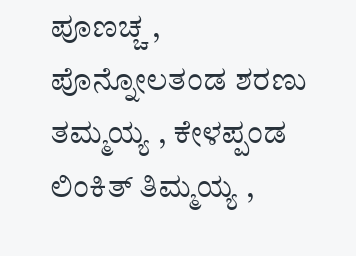ಪೂಣಚ್ಚ , ಪೊನ್ನೋಲತಂಡ ಶರಣು ತಮ್ಮಯ್ಯ , ಕೇಳಪ್ಪಂಡ ಲಿಂಕಿತ್ ತಿಮ್ಮಯ್ಯ ,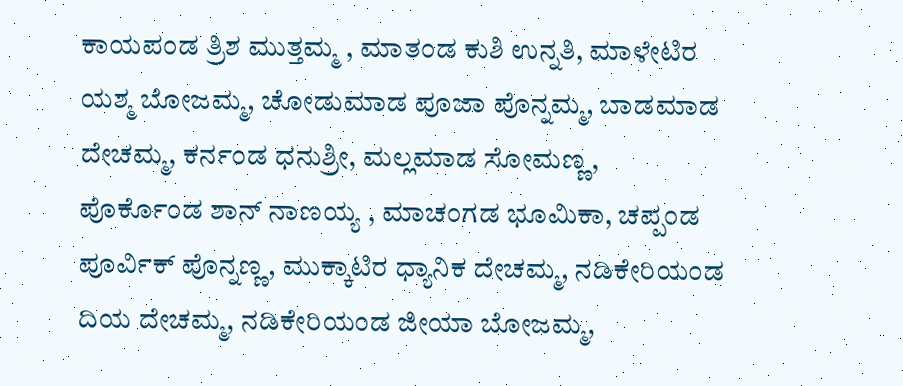ಕಾಯಪಂಡ ತ್ರಿಶ ಮುತ್ತಮ್ಮ , ಮಾತಂಡ ಕುಶಿ ಉನ್ನತಿ, ಮಾಳೇಟಿರ ಯಶ್ಮ ಬೋಜಮ್ಮ, ಚೋಡುಮಾಡ ಪೂಜಾ ಪೊನ್ನಮ್ಮ, ಬಾಡಮಾಡ ದೇಚಮ್ಮ, ಕರ್ನಂಡ ಧನುಶ್ರೀ, ಮಲ್ಲಮಾಡ ಸೋಮಣ್ಣ, ಪೊರ್ಕೊಂಡ ಶಾನ್ ನಾಣಯ್ಯ , ಮಾಚಂಗಡ ಭೂಮಿಕಾ, ಚಪ್ಪಂಡ ಪೂರ್ವಿಕ್ ಪೊನ್ನಣ್ಣ, ಮುಕ್ಕಾಟಿರ ಧ್ಯಾನಿಕ ದೇಚಮ್ಮ, ನಡಿಕೇರಿಯಂಡ ದಿಯ ದೇಚಮ್ಮ, ನಡಿಕೇರಿಯಂಡ ಜೀಯಾ ಬೋಜಮ್ಮ,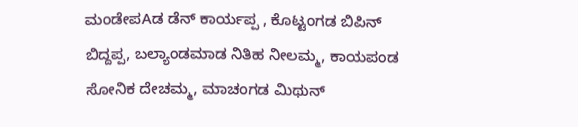ಮಂಡೇಪAಡ ಡೆನ್ ಕಾರ್ಯಪ್ಪ , ಕೊಟ್ಟಂಗಡ ಬಿಪಿನ್ ಬಿದ್ದಪ್ಪ, ಬಲ್ಯಾಂಡಮಾಡ ನಿತಿಹ ನೀಲಮ್ಮ, ಕಾಯಪಂಡ ಸೋನಿಕ ದೇಚಮ್ಮ, ಮಾಚಂಗಡ ಮಿಥುನ್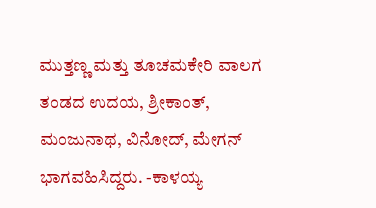ಮುತ್ತಣ್ಣ ಮತ್ತು ತೂಚಮಕೇರಿ ವಾಲಗ ತಂಡದ ಉದಯ, ಶ್ರೀಕಾಂತ್, ಮಂಜುನಾಥ, ವಿನೋದ್, ಮೇಗನ್ ಭಾಗವಹಿಸಿದ್ದರು. -ಕಾಳಯ್ಯ